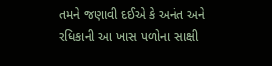તમને જણાવી દઈએ કે અનંત અને રધિકાની આ ખાસ પળોના સાક્ષી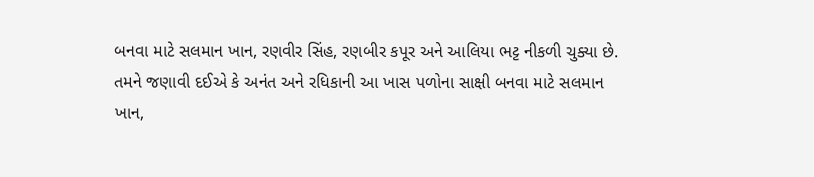બનવા માટે સલમાન ખાન, રણવીર સિંહ, રણબીર કપૂર અને આલિયા ભટ્ટ નીકળી ચુક્યા છે.
તમને જણાવી દઈએ કે અનંત અને રધિકાની આ ખાસ પળોના સાક્ષી બનવા માટે સલમાન ખાન,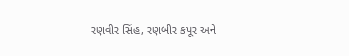રણવીર સિંહ, રણબીર કપૂર અને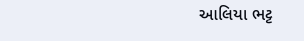આલિયા ભટ્ટ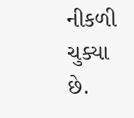નીકળી ચુક્યા છે.